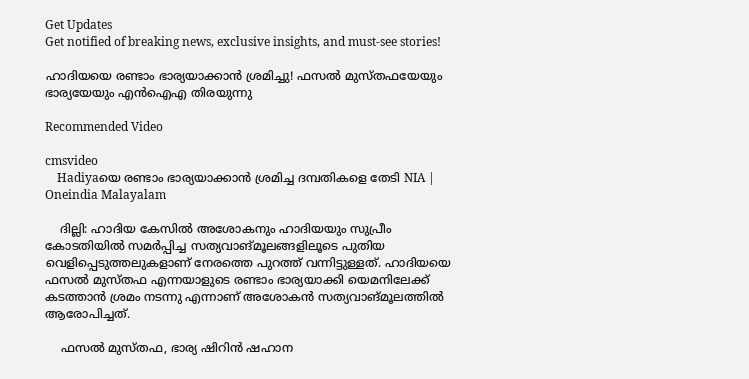Get Updates
Get notified of breaking news, exclusive insights, and must-see stories!

ഹാദിയയെ രണ്ടാം ഭാര്യയാക്കാൻ ശ്രമിച്ചു! ഫസൽ മുസ്തഫയേയും ഭാര്യയേയും എൻഐഎ തിരയുന്നു

Recommended Video

cmsvideo
    Hadiyaയെ രണ്ടാം ഭാര്യയാക്കാൻ ശ്രമിച്ച ദമ്പതികളെ തേടി NIA | Oneindia Malayalam

    ദില്ലി: ഹാദിയ കേസില്‍ അശോകനും ഹാദിയയും സുപ്രീം കോടതിയില്‍ സമര്‍പ്പിച്ച സത്യവാങ്മൂലങ്ങളിലൂടെ പുതിയ വെളിപ്പെടുത്തലുകളാണ് നേരത്തെ പുറത്ത് വന്നിട്ടുള്ളത്. ഹാദിയയെ ഫസല്‍ മുസ്തഫ എന്നയാളുടെ രണ്ടാം ഭാര്യയാക്കി യെമനിലേക്ക് കടത്താന്‍ ശ്രമം നടന്നു എന്നാണ് അശോകന്‍ സത്യവാങ്മൂലത്തില്‍ ആരോപിച്ചത്.

    ഫസല്‍ മുസ്തഫ, ഭാര്യ ഷിറിന്‍ ഷഹാന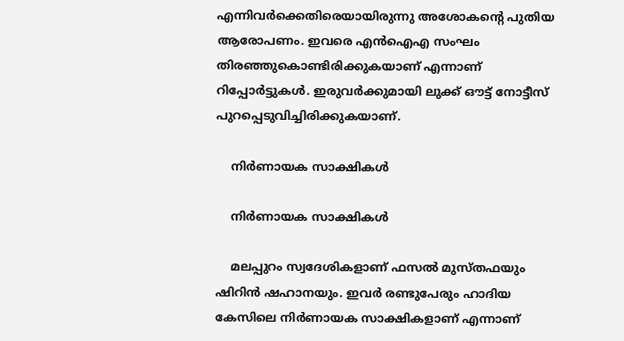എന്നിവര്‍ക്കെതിരെയായിരുന്നു അശോകന്റെ പുതിയ ആരോപണം. ഇവരെ എന്‍ഐഎ സംഘം തിരഞ്ഞുകൊണ്ടിരിക്കുകയാണ് എന്നാണ് റിപ്പോര്‍ട്ടുകള്‍. ഇരുവര്‍ക്കുമായി ലുക്ക് ഔട്ട് നോട്ടീസ് പുറപ്പെടുവിച്ചിരിക്കുകയാണ്.

    നിര്‍ണായക സാക്ഷികൾ

    നിര്‍ണായക സാക്ഷികൾ

    മലപ്പുറം സ്വദേശികളാണ് ഫസല്‍ മുസ്തഫയും ഷിറിന്‍ ഷഹാനയും. ഇവര്‍ രണ്ടുപേരും ഹാദിയ കേസിലെ നിര്‍ണായക സാക്ഷികളാണ് എന്നാണ്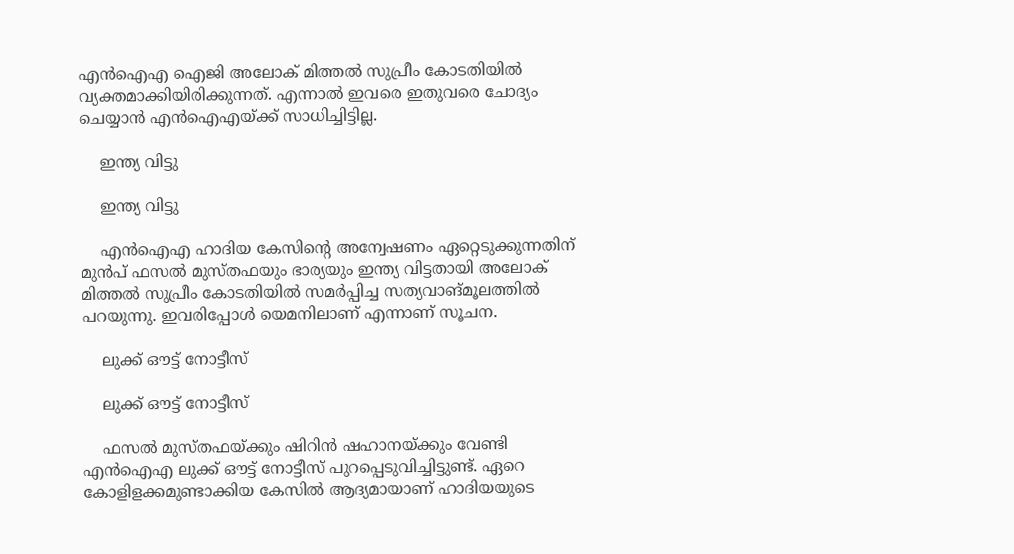എന്‍ഐഎ ഐജി അലോക് മിത്തല്‍ സുപ്രീം കോടതിയില്‍ വ്യക്തമാക്കിയിരിക്കുന്നത്. എന്നാല്‍ ഇവരെ ഇതുവരെ ചോദ്യം ചെയ്യാന്‍ എന്‍ഐഎയ്ക്ക് സാധിച്ചിട്ടില്ല.

    ഇന്ത്യ വിട്ടു

    ഇന്ത്യ വിട്ടു

    എന്‍ഐഎ ഹാദിയ കേസിന്റെ അന്വേഷണം ഏറ്റെടുക്കുന്നതിന് മുന്‍പ് ഫസല്‍ മുസ്തഫയും ഭാര്യയും ഇന്ത്യ വിട്ടതായി അലോക് മിത്തല്‍ സുപ്രീം കോടതിയില്‍ സമര്‍പ്പിച്ച സത്യവാങ്മൂലത്തില്‍ പറയുന്നു. ഇവരിപ്പോള്‍ യെമനിലാണ് എന്നാണ് സൂചന.

    ലുക്ക് ഔട്ട് നോട്ടീസ്

    ലുക്ക് ഔട്ട് നോട്ടീസ്

    ഫസല്‍ മുസ്തഫയ്ക്കും ഷിറിന്‍ ഷഹാനയ്ക്കും വേണ്ടി എന്‍ഐഎ ലുക്ക് ഔട്ട് നോട്ടീസ് പുറപ്പെടുവിച്ചിട്ടുണ്ട്. ഏറെ കോളിളക്കമുണ്ടാക്കിയ കേസില്‍ ആദ്യമായാണ് ഹാദിയയുടെ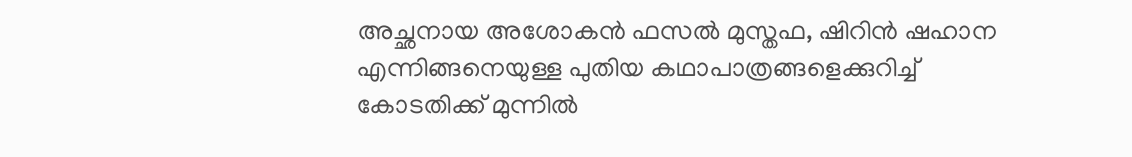അച്ഛനായ അശോകന്‍ ഫസല്‍ മുസ്തഫ, ഷിറിന്‍ ഷഹാന എന്നിങ്ങനെയുള്ള പുതിയ കഥാപാത്രങ്ങളെക്കുറിച്ച് കോടതിക്ക് മുന്നില്‍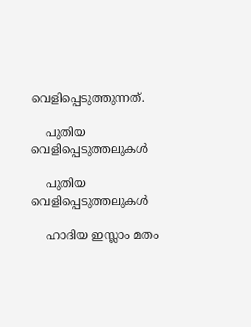വെളിപ്പെടുത്തുന്നത്.

    പുതിയ വെളിപ്പെടുത്തലുകൾ

    പുതിയ വെളിപ്പെടുത്തലുകൾ

    ഹാദിയ ഇസ്ലാം മതം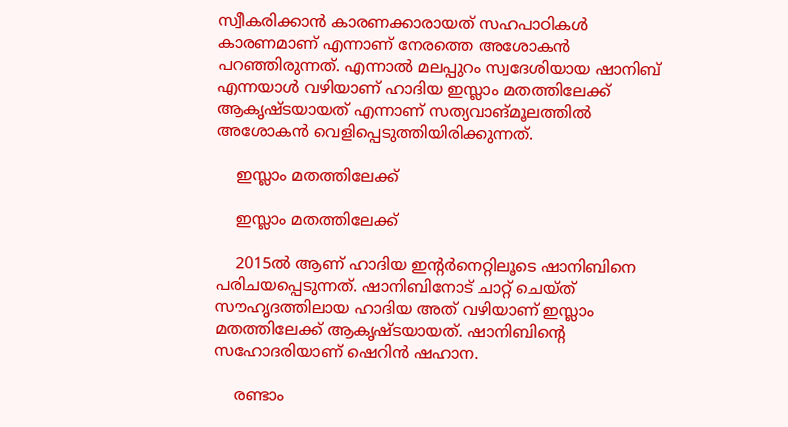സ്വീകരിക്കാന്‍ കാരണക്കാരായത് സഹപാഠികള്‍ കാരണമാണ് എന്നാണ് നേരത്തെ അശോകന്‍ പറഞ്ഞിരുന്നത്. എന്നാല്‍ മലപ്പുറം സ്വദേശിയായ ഷാനിബ് എന്നയാള്‍ വഴിയാണ് ഹാദിയ ഇസ്ലാം മതത്തിലേക്ക് ആകൃഷ്ടയായത് എന്നാണ് സത്യവാങ്മൂലത്തില്‍ അശോകന്‍ വെളിപ്പെടുത്തിയിരിക്കുന്നത്.

    ഇസ്ലാം മതത്തിലേക്ക്

    ഇസ്ലാം മതത്തിലേക്ക്

    2015ല്‍ ആണ് ഹാദിയ ഇന്റര്‍നെറ്റിലൂടെ ഷാനിബിനെ പരിചയപ്പെടുന്നത്. ഷാനിബിനോട് ചാറ്റ് ചെയ്ത് സൗഹൃദത്തിലായ ഹാദിയ അത് വഴിയാണ് ഇസ്ലാം മതത്തിലേക്ക് ആകൃഷ്ടയായത്. ഷാനിബിന്റെ സഹോദരിയാണ് ഷെറിന്‍ ഷഹാന.

    രണ്ടാം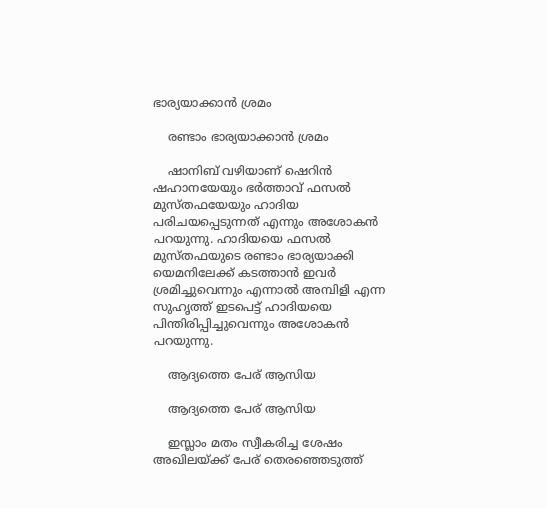ഭാര്യയാക്കാൻ ശ്രമം

    രണ്ടാം ഭാര്യയാക്കാൻ ശ്രമം

    ഷാനിബ് വഴിയാണ് ഷെറിന്‍ ഷഹാനയേയും ഭര്‍ത്താവ് ഫസല്‍ മുസ്തഫയേയും ഹാദിയ പരിചയപ്പെടുന്നത് എന്നും അശോകന്‍ പറയുന്നു. ഹാദിയയെ ഫസല്‍ മുസ്തഫയുടെ രണ്ടാം ഭാര്യയാക്കി യെമനിലേക്ക് കടത്താന്‍ ഇവര്‍ ശ്രമിച്ചുവെന്നും എന്നാല്‍ അമ്പിളി എന്ന സുഹൃത്ത് ഇടപെട്ട് ഹാദിയയെ പിന്തിരിപ്പിച്ചുവെന്നും അശോകന്‍ പറയുന്നു.

    ആദ്യത്തെ പേര് ആസിയ

    ആദ്യത്തെ പേര് ആസിയ

    ഇസ്ലാം മതം സ്വീകരിച്ച ശേഷം അഖിലയ്ക്ക് പേര് തെരഞ്ഞെടുത്ത്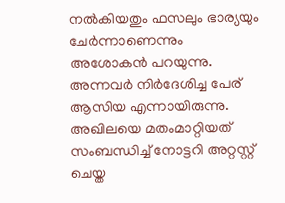നല്‍കിയതും ഫസലും ഭാര്യയും ചേര്‍ന്നാണെന്നും അശോകന്‍ പറയുന്നു. അന്നവര്‍ നിര്‍ദേശിച്ച പേര് ആസിയ എന്നായിരുന്നു. അഖിലയെ മതംമാറ്റിയത് സംബന്ധിച്ച് നോട്ടറി അറ്റസ്റ്റ് ചെയ്ത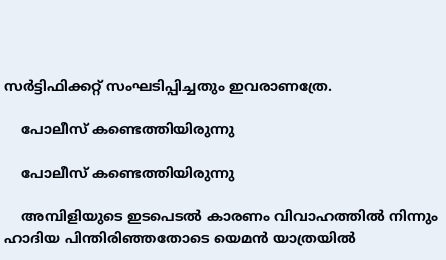സര്‍ട്ടിഫിക്കറ്റ് സംഘടിപ്പിച്ചതും ഇവരാണത്രേ.

    പോലീസ് കണ്ടെത്തിയിരുന്നു

    പോലീസ് കണ്ടെത്തിയിരുന്നു

    അമ്പിളിയുടെ ഇടപെടല്‍ കാരണം വിവാഹത്തില്‍ നിന്നും ഹാദിയ പിന്തിരിഞ്ഞതോടെ യെമന്‍ യാത്രയില്‍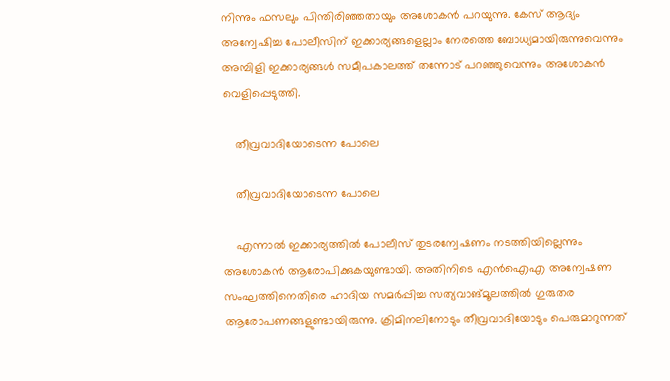നിന്നും ഫസലും പിന്തിരിഞ്ഞതായും അശോകന്‍ പറയുന്നു. കേസ് ആദ്യം അന്വേഷിച്ച പോലീസിന് ഇക്കാര്യങ്ങളെല്ലാം നേരത്തെ ബോധ്യമായിരുന്നുവെന്നും അമ്പിളി ഇക്കാര്യങ്ങള്‍ സമീപകാലത്ത് തന്നോട് പറഞ്ഞുവെന്നും അശോകന്‍ വെളിപ്പെടുത്തി.

    തീവ്രവാദിയോടെന്ന പോലെ

    തീവ്രവാദിയോടെന്ന പോലെ

    എന്നാല്‍ ഇക്കാര്യത്തില്‍ പോലീസ് തുടരന്വേഷണം നടത്തിയില്ലെന്നും അശോകന്‍ ആരോപിക്കുകയുണ്ടായി. അതിനിടെ എന്‍ഐഎ അന്വേഷണ സംഘത്തിനെതിരെ ഹാദിയ സമര്‍പ്പിച്ച സത്യവാങ്മൂലത്തില്‍ ഗുരുതര ആരോപണങ്ങളുണ്ടായിരുന്നു. ക്രിമിനലിനോടും തീവ്രവാദിയോടും പെരുമാറുന്നത്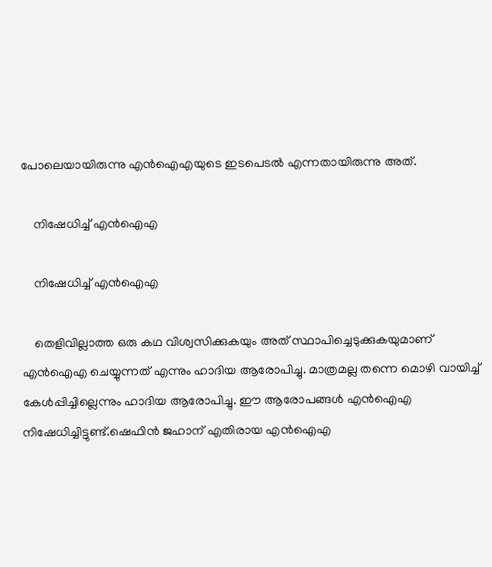പോലെയായിരുന്നു എന്‍ഐഎയുടെ ഇടപെടല്‍ എന്നതായിരുന്നു അത്.

    നിഷേധിച്ച് എൻഐഎ

    നിഷേധിച്ച് എൻഐഎ

    തെളിവില്ലാത്ത ഒരു കഥ വിശ്വസിക്കുകയും അത് സ്ഥാപിച്ചെടുക്കുകയുമാണ് എന്‍ഐഎ ചെയ്യുന്നത് എന്നും ഹാദിയ ആരോപിച്ചു. മാത്രമല്ല തന്നെ മൊഴി വായിച്ച് കേള്‍പ്പിച്ചില്ലെന്നും ഹാദിയ ആരോപിച്ചു. ഈ ആരോപങ്ങള്‍ എന്‍ഐഎ നിഷേധിച്ചിട്ടുണ്ട്.ഷെഫിന്‍ ജഹാന് എതിരായ എന്‍ഐഎ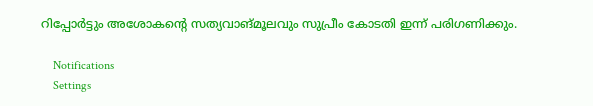റിപ്പോര്‍ട്ടും അശോകന്റെ സത്യവാങ്മൂലവും സുപ്രീം കോടതി ഇന്ന് പരിഗണിക്കും.

    Notifications
    Settings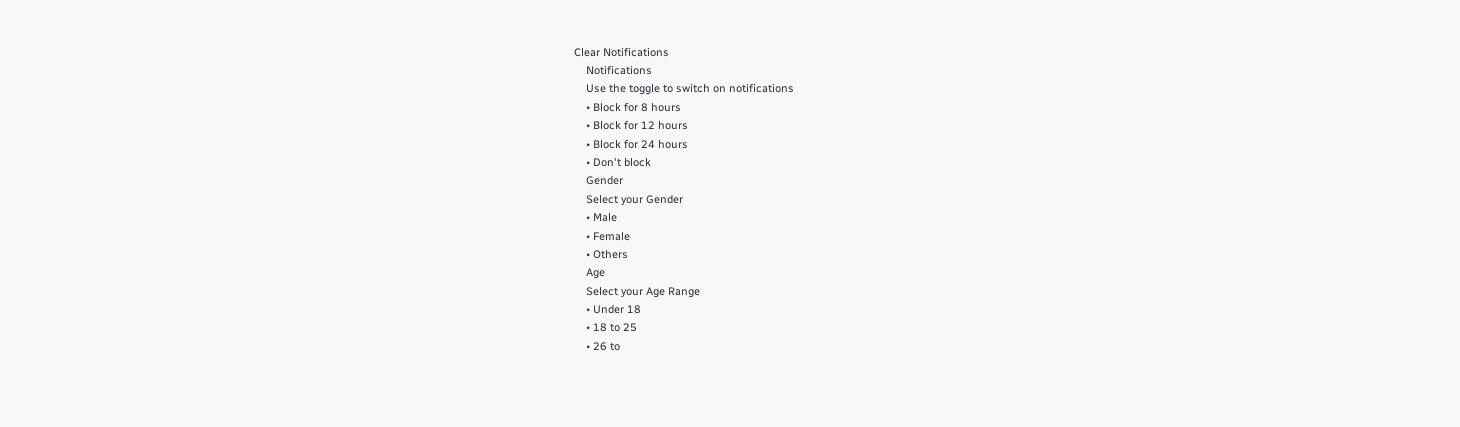Clear Notifications
    Notifications
    Use the toggle to switch on notifications
    • Block for 8 hours
    • Block for 12 hours
    • Block for 24 hours
    • Don't block
    Gender
    Select your Gender
    • Male
    • Female
    • Others
    Age
    Select your Age Range
    • Under 18
    • 18 to 25
    • 26 to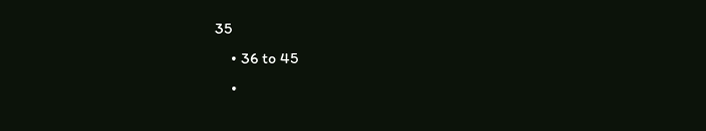35
    • 36 to 45
    •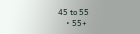45 to 55
    • 55+